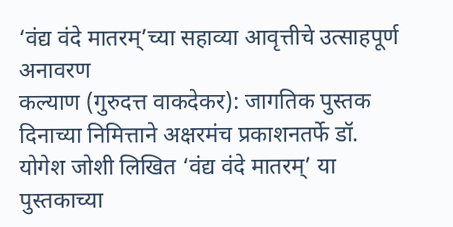‘वंद्य वंदे मातरम्’च्या सहाव्या आवृत्तीचे उत्साहपूर्ण अनावरण
कल्याण (गुरुदत्त वाकदेकर): जागतिक पुस्तक दिनाच्या निमित्ताने अक्षरमंच प्रकाशनतर्फे डॉ. योगेश जोशी लिखित ‘वंद्य वंदे मातरम्’ या पुस्तकाच्या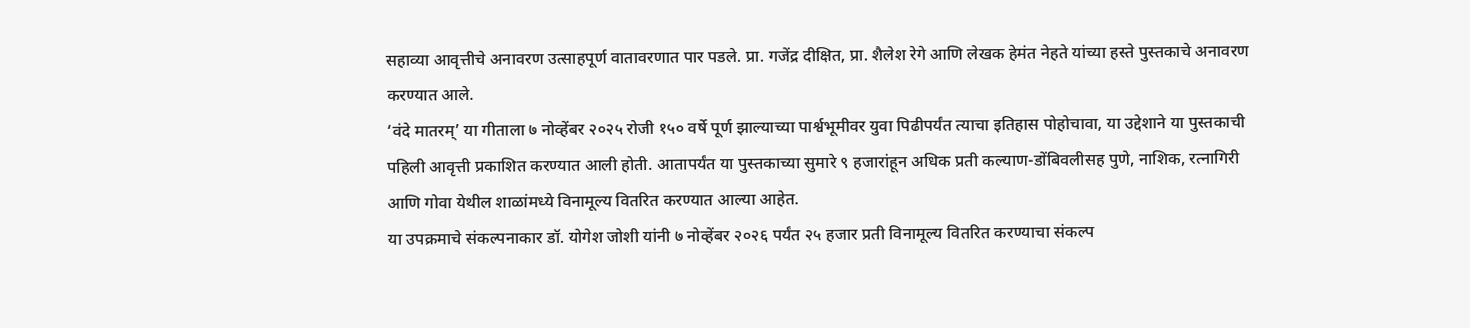सहाव्या आवृत्तीचे अनावरण उत्साहपूर्ण वातावरणात पार पडले. प्रा. गजेंद्र दीक्षित, प्रा. शैलेश रेगे आणि लेखक हेमंत नेहते यांच्या हस्ते पुस्तकाचे अनावरण करण्यात आले.
‘वंदे मातरम्’ या गीताला ७ नोव्हेंबर २०२५ रोजी १५० वर्षे पूर्ण झाल्याच्या पार्श्वभूमीवर युवा पिढीपर्यंत त्याचा इतिहास पोहोचावा, या उद्देशाने या पुस्तकाची पहिली आवृत्ती प्रकाशित करण्यात आली होती. आतापर्यंत या पुस्तकाच्या सुमारे ९ हजारांहून अधिक प्रती कल्याण-डोंबिवलीसह पुणे, नाशिक, रत्नागिरी आणि गोवा येथील शाळांमध्ये विनामूल्य वितरित करण्यात आल्या आहेत.
या उपक्रमाचे संकल्पनाकार डॉ. योगेश जोशी यांनी ७ नोव्हेंबर २०२६ पर्यंत २५ हजार प्रती विनामूल्य वितरित करण्याचा संकल्प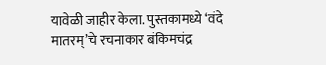यावेळी जाहीर केला. पुस्तकामध्ये ‘वंदे मातरम्’चे रचनाकार बंकिमचंद्र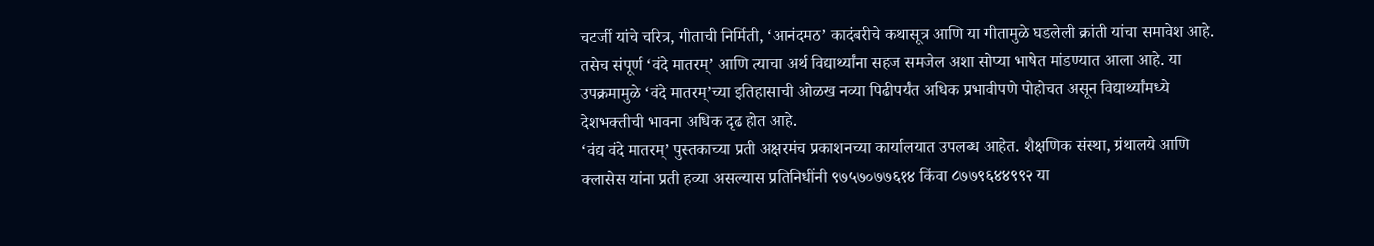चटर्जी यांचे चरित्र, गीताची निर्मिती, ‘आनंदमठ’ कादंबरीचे कथासूत्र आणि या गीतामुळे घडलेली क्रांती यांचा समावेश आहे. तसेच संपूर्ण ‘वंदे मातरम्’ आणि त्याचा अर्थ विद्यार्थ्यांना सहज समजेल अशा सोप्या भाषेत मांडण्यात आला आहे. या उपक्रमामुळे ‘वंदे मातरम्’च्या इतिहासाची ओळख नव्या पिढीपर्यंत अधिक प्रभावीपणे पोहोचत असून विद्यार्थ्यांमध्ये देशभक्तीची भावना अधिक दृढ होत आहे.
‘वंद्य वंदे मातरम्’ पुस्तकाच्या प्रती अक्षरमंच प्रकाशनच्या कार्यालयात उपलब्ध आहेत. शैक्षणिक संस्था, ग्रंथालये आणि क्लासेस यांना प्रती हव्या असल्यास प्रतिनिधींनी ९७५७०७७६१४ किंवा ८७७९६४४९९२ या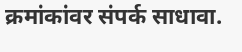क्रमांकांवर संपर्क साधावा.